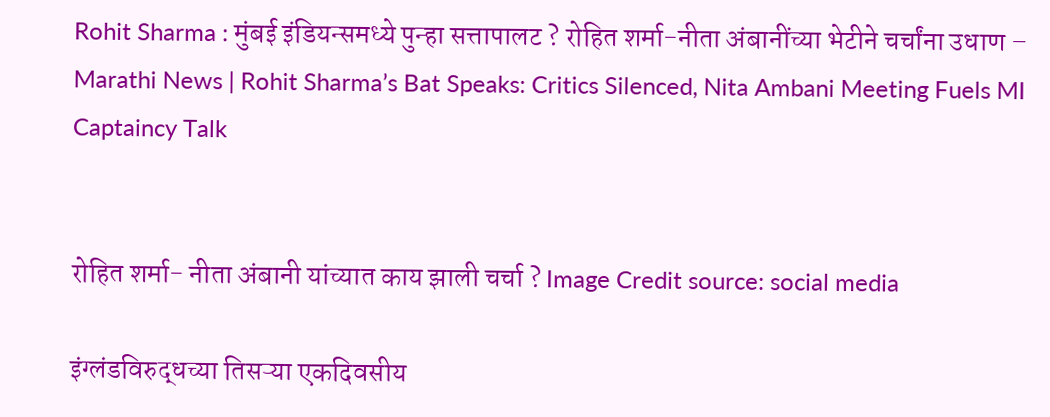Rohit Sharma : मुंबई इंडियन्समध्ये पुन्हा सत्तापालट ? रोहित शर्मा-नीता अंबानींच्या भेटीने चर्चांना उधाण – Marathi News | Rohit Sharma’s Bat Speaks: Critics Silenced, Nita Ambani Meeting Fuels MI Captaincy Talk


रोहित शर्मा- नीता अंबानी यांच्यात काय झाली चर्चा ? Image Credit source: social media

इंग्लंडविरुद्धच्या तिसऱ्या एकदिवसीय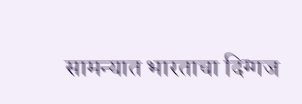सामन्यात भारताचा दिग्गज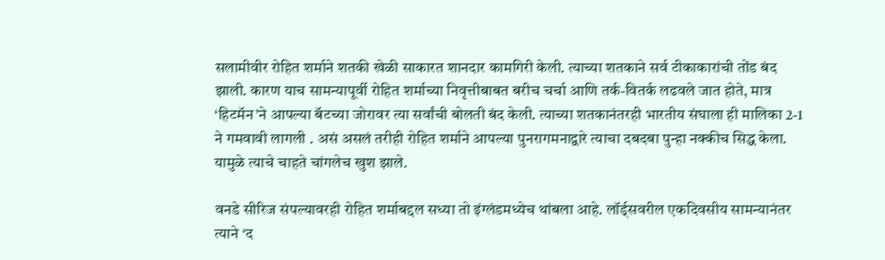सलामीवीर रोहित शर्माने शतकी खेळी साकारत शानदार कामगिरी केली. त्याच्या शतकाने सर्व टीकाकारांची तोंड बंद झाली. कारण याच सामन्यापूर्वी रोहित शर्माच्या निवृत्तीबाबत बरीच चर्चा आणि तर्क-वितर्क लढवले जात होते, मात्र ‘हिटमॅन’ने आपल्या बॅटच्या जोरावर त्या सर्वांची बोलती बंद केली. त्याच्या शतकानंतरही भारतीय संघाला ही मालिका 2-1 ने गमवावी लागली . असं असलं तरीही रोहित शर्माने आपल्या पुनरागमनाद्वारे त्याचा दबदबा पुन्हा नक्कीच सिद्ध केला. यामुळे त्याचे चाहते चांगलेच खुश झाले.

वनडे सीरिज संपल्यावरही रोहित शर्माबद्दल सध्या तो इंग्लंडमध्येच थांबला आहे. लॉर्ड्सवरील एकदिवसीय सामन्यानंतर त्याने ‘द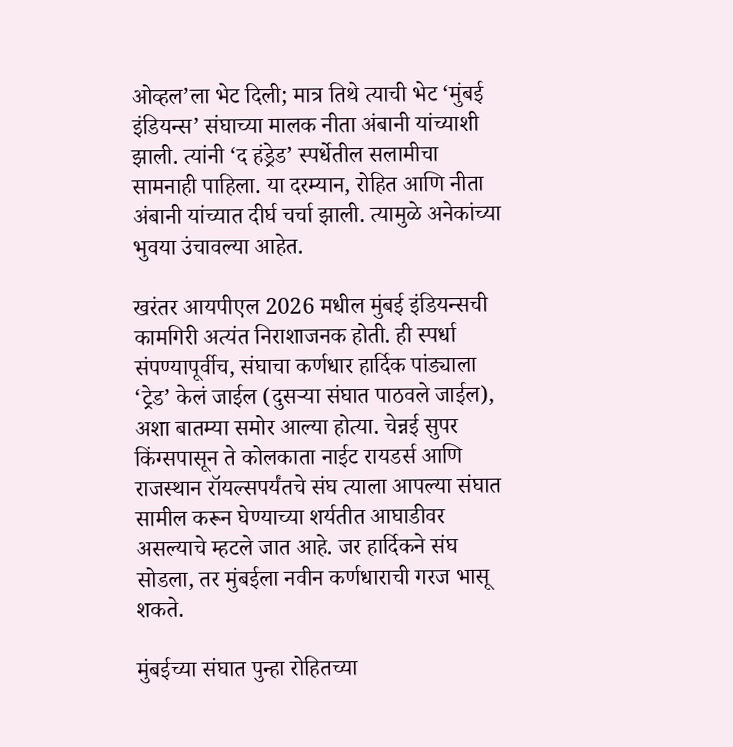ओव्हल’ला भेट दिली; मात्र तिथे त्याची भेट ‘मुंबई इंडियन्स’ संघाच्या मालक नीता अंबानी यांच्याशी झाली. त्यांनी ‘द हंड्रेड’ स्पर्धेतील सलामीचा सामनाही पाहिला. या दरम्यान, रोहित आणि नीता अंबानी यांच्यात दीर्घ चर्चा झाली. त्यामुळे अनेकांच्या भुवया उंचावल्या आहेत.

खरंतर आयपीएल 2026 मधील मुंबई इंडियन्सची कामगिरी अत्यंत निराशाजनक होती. ही स्पर्धा संपण्यापूर्वीच, संघाचा कर्णधार हार्दिक पांड्याला ‘ट्रेड’ केलं जाईल (दुसऱ्या संघात पाठवले जाईल), अशा बातम्या समोर आल्या होत्या. चेन्नई सुपर किंग्सपासून ते कोलकाता नाईट रायडर्स आणि राजस्थान रॉयल्सपर्यंतचे संघ त्याला आपल्या संघात सामील करून घेण्याच्या शर्यतीत आघाडीवर असल्याचे म्हटले जात आहे. जर हार्दिकने संघ सोडला, तर मुंबईला नवीन कर्णधाराची गरज भासू शकते.

मुंबईच्या संघात पुन्हा रोहितच्या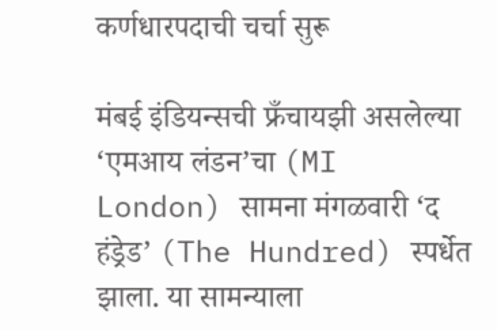कर्णधारपदाची चर्चा सुरू

मंबई इंडियन्सची फ्रँचायझी असलेल्या ‘एमआय लंडन’चा (MI London) सामना मंगळवारी ‘द हंड्रेड’ (The Hundred) स्पर्धेत झाला. या सामन्याला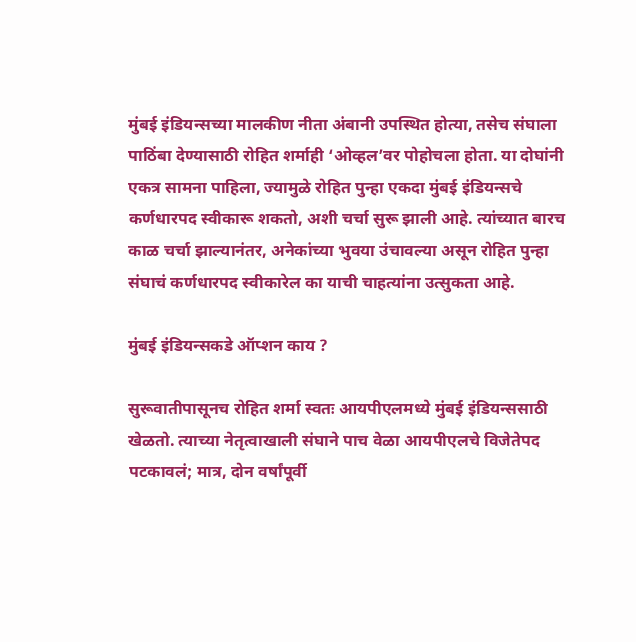मुंबई इंडियन्सच्या मालकीण नीता अंबानी उपस्थित होत्या, तसेच संघाला पाठिंबा देण्यासाठी रोहित शर्माही ‘ओव्हल’वर पोहोचला होता. या दोघांनी एकत्र सामना पाहिला, ज्यामुळे रोहित पुन्हा एकदा मुंबई इंडियन्सचे कर्णधारपद स्वीकारू शकतो, अशी चर्चा सुरू झाली आहे. त्यांच्यात बारच काळ चर्चा झाल्यानंतर, अनेकांच्या भुवया उंचावल्या असून रोहित पुन्हा संघाचं कर्णधारपद स्वीकारेल का याची चाहत्यांना उत्सुकता आहे.

मुंबई इंडियन्सकडे ऑप्शन काय ?

सुरूवातीपासूनच रोहित शर्मा स्वतः आयपीएलमध्ये मुंबई इंडियन्ससाठी खेळतो. त्याच्या नेतृत्वाखाली संघाने पाच वेळा आयपीएलचे विजेतेपद पटकावलं; मात्र, दोन वर्षांपूर्वी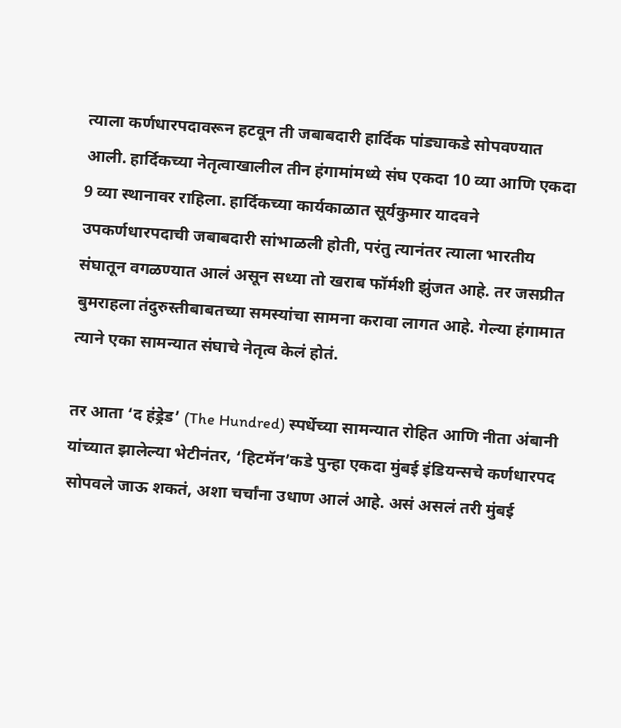त्याला कर्णधारपदावरून हटवून ती जबाबदारी हार्दिक पांड्याकडे सोपवण्यात आली. हार्दिकच्या नेतृत्वाखालील तीन हंगामांमध्ये संघ एकदा 10 व्या आणि एकदा 9 व्या स्थानावर राहिला. हार्दिकच्या कार्यकाळात सूर्यकुमार यादवने उपकर्णधारपदाची जबाबदारी सांभाळली होती, परंतु त्यानंतर त्याला भारतीय संघातून वगळण्यात आलं असून सध्या तो खराब फॉर्मशी झुंजत आहे. तर जसप्रीत बुमराहला तंदुरुस्तीबाबतच्या समस्यांचा सामना करावा लागत आहे. गेल्या हंगामात त्याने एका सामन्यात संघाचे नेतृत्व केलं होतं.

तर आता ‘द हंड्रेड’ (The Hundred) स्पर्धेच्या सामन्यात रोहित आणि नीता अंबानी यांच्यात झालेल्या भेटीनंतर, ‘हिटमॅन’कडे पुन्हा एकदा मुंबई इंडियन्सचे कर्णधारपद सोपवले जाऊ शकतं, अशा चर्चांना उधाण आलं आहे. असं असलं तरी मुंबई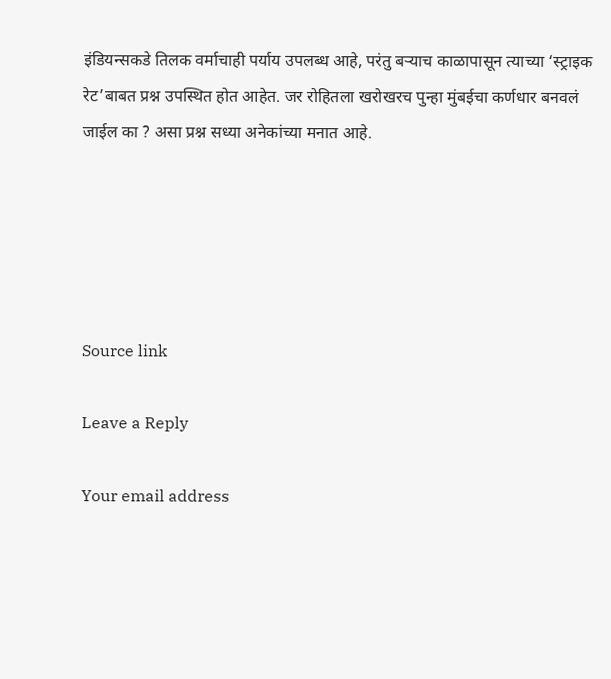इंडियन्सकडे तिलक वर्माचाही पर्याय उपलब्ध आहे, परंतु बऱ्याच काळापासून त्याच्या ‘स्ट्राइक रेट’बाबत प्रश्न उपस्थित होत आहेत. जर रोहितला खरोखरच पुन्हा मुंबईचा कर्णधार बनवलं जाईल का ? असा प्रश्न सध्या अनेकांच्या मनात आहे.





Source link

Leave a Reply

Your email address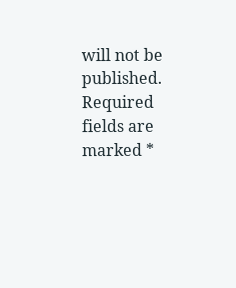will not be published. Required fields are marked *